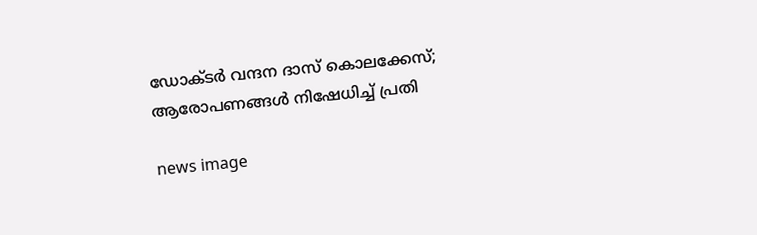ഡോക്ടർ വന്ദന ദാസ് കൊലക്കേസ്; ആരോപണങ്ങൾ നിഷേധിച്ച് പ്രതി

news image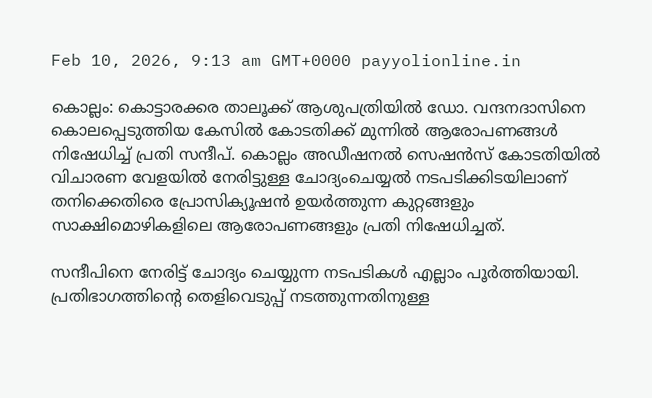Feb 10, 2026, 9:13 am GMT+0000 payyolionline.in

കൊല്ലം: കൊട്ടാരക്കര താലൂക്ക് ആശുപത്രിയിൽ ഡോ. വന്ദനദാസിനെ കൊലപ്പെടുത്തിയ കേസിൽ കോടതിക്ക് മുന്നിൽ ആരോപണങ്ങൾ നിഷേധിച്ച് പ്രതി സന്ദീപ്. കൊല്ലം അഡീഷനൽ സെഷൻസ് കോടതിയിൽ വിചാരണ വേളയിൽ നേരിട്ടുള്ള ചോദ്യംചെയ്യൽ നടപടിക്കിടയിലാണ് തനിക്കെതിരെ പ്രോസിക്യൂഷൻ ഉയർത്തുന്ന കുറ്റങ്ങളും സാക്ഷിമൊഴികളിലെ ആരോപണങ്ങളും പ്രതി നിഷേധിച്ചത്.

സന്ദീപിനെ നേരിട്ട് ചോദ്യം ചെയ്യുന്ന നടപടികൾ എല്ലാം പൂർത്തിയായി. പ്രതിഭാഗത്തിന്‍റെ തെളിവെടുപ്പ് നടത്തുന്നതിനുള്ള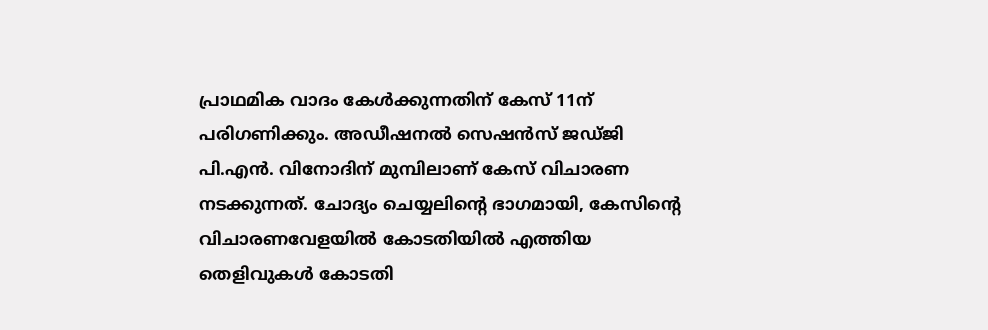പ്രാഥമിക വാദം കേൾക്കുന്നതിന് കേസ് 11ന് പരിഗണിക്കും. അഡീഷനൽ സെഷൻസ് ജഡ്ജി പി.എൻ. വിനോദിന് മുമ്പിലാണ് കേസ് വിചാരണ നടക്കുന്നത്. ചോദ്യം ചെയ്യലിന്‍റെ ഭാഗമായി, കേസിന്റെ വിചാരണവേളയിൽ കോടതിയിൽ എത്തിയ തെളിവുകൾ കോടതി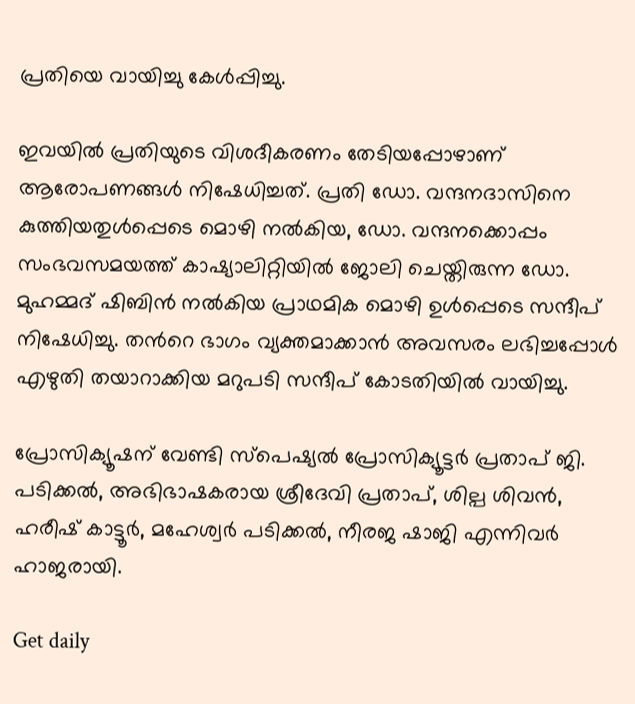പ്രതിയെ വായിച്ചു കേൾപ്പിച്ചു.

ഇവയിൽ പ്രതിയുടെ വിശദീകരണം തേടിയപ്പോഴാണ് ആരോപണങ്ങൾ നിഷേധിച്ചത്. പ്രതി ഡോ. വന്ദനദാസിനെ കുത്തിയതുൾപ്പെടെ മൊഴി നൽകിയ, ഡോ. വന്ദനക്കൊപ്പം സംഭവസമയത്ത് കാഷ്യാലിറ്റിയിൽ ജോലി ചെയ്തിരുന്ന ഡോ. മുഹമ്മദ് ഷിബിൻ നൽകിയ പ്രാഥമിക മൊഴി ഉൾപ്പെടെ സന്ദീപ് നിഷേധിച്ചു. തന്‍റെ ഭാഗം വ്യക്തമാക്കാൻ അവസരം ലഭിച്ചപ്പോൾ എഴുതി തയാറാക്കിയ മറുപടി സന്ദീപ് കോടതിയിൽ വായിച്ചു.

പ്രോസിക്യൂഷന് വേണ്ടി സ്പെഷ്യൽ പ്രോസിക്യൂട്ടർ പ്രതാപ് ജി. പടിക്കൽ, അഭിഭാഷകരായ ശ്രീദേവി പ്രതാപ്, ശില്പ ശിവൻ, ഹരീഷ് കാട്ടൂർ, മഹേശ്വർ പടിക്കൽ, നീരജ ഷാജി എന്നിവർ ഹാജരായി.

Get daily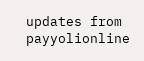updates from payyolionline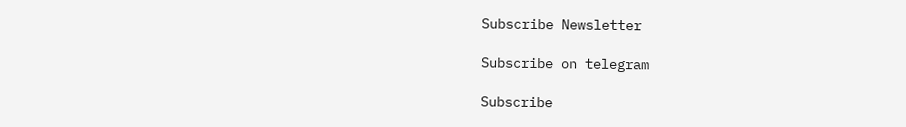Subscribe Newsletter

Subscribe on telegram

Subscribe